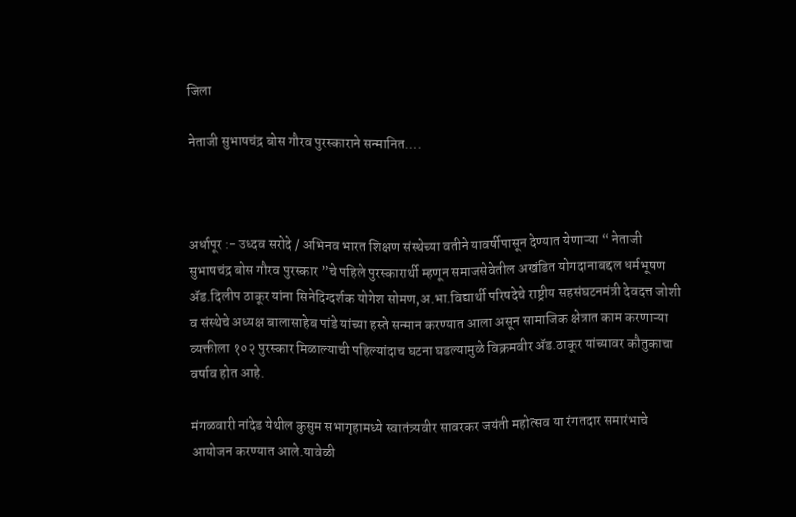जिला

नेताजी सुभाषचंद्र बोस गौरव पुरस्काराने सन्मानित….



अर्धापूर :- उध्दव सरोदे / अभिनव भारत शिक्षण संस्थेच्या वतीने यावर्षीपासून देण्यात येणाऱ्या “ नेताजी सुभाषचंद्र बोस गौरव पुरस्कार ”चे पहिले पुरस्कारार्थी म्हणून समाजसेवेतील अखंडित योगदानाबद्दल धर्मभूषण ॲड.दिलीप ठाकूर यांना सिनेदिग्दर्शक योगेश सोमण,अ.भा.विद्यार्थी परिषदेचे राष्ट्रीय सहसंघटनमंत्री देवदत्त जोशी व संस्थेचे अध्यक्ष बालासाहेब पांडे यांच्या हस्ते सन्मान करण्यात आला असून सामाजिक क्षेत्रात काम करणाऱ्या व्यक्तीला १०२ पुरस्कार मिळाल्याची पहिल्यांदाच घटना घडल्यामुळे विक्रमवीर ॲड.ठाकूर यांच्यावर कौतुकाचा वर्षाव होत आहे.

मंगळवारी नांदेड येथील कुसुम सभागृहामध्ये स्वातंत्र्यवीर सावरकर जयंती महोत्सव या रंगतदार समारंभाचे आयोजन करण्यात आले.यावेळी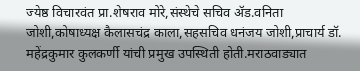ज्येष्ठ विचारवंत प्रा.शेषराव मोरे,संस्थेचे सचिव ॲड.वनिता जोशी,कोषाध्यक्ष कैलासचंद्र काला,सहसचिव धनंजय जोशी,प्राचार्य डॉ. महेंद्रकुमार कुलकर्णी यांची प्रमुख उपस्थिती होती.मराठवाड्यात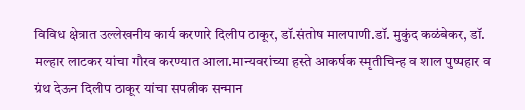विविध क्षेत्रात उल्लेखनीय कार्य करणारे दिलीप ठाकूर, डॉ.संतोष मालपाणी.डॉ. मुकुंद कळंबेकर, डॉ. मल्हार लाटकर यांचा गौरव करण्यात आला.मान्यवरांच्या हस्ते आकर्षक स्मृतीचिन्ह व शाल पुष्पहार व ग्रंथ देऊन दिलीप ठाकूर यांचा सपत्नीक सन्मान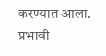करण्यात आला. प्रभावी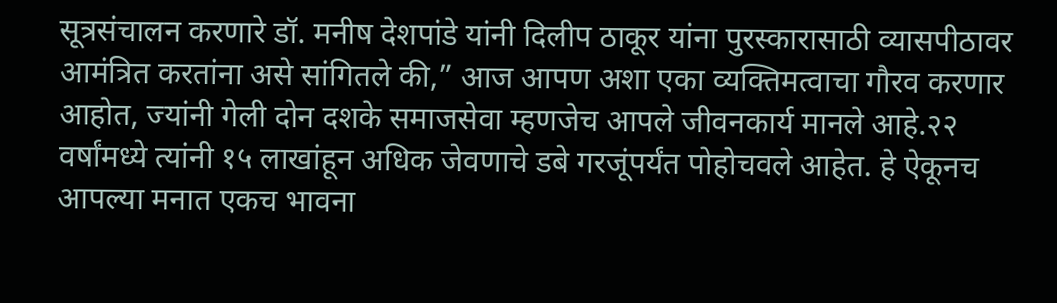सूत्रसंचालन करणारे डॉ. मनीष देशपांडे यांनी दिलीप ठाकूर यांना पुरस्कारासाठी व्यासपीठावर आमंत्रित करतांना असे सांगितले की,” आज आपण अशा एका व्यक्तिमत्वाचा गौरव करणार आहोत, ज्यांनी गेली दोन दशके समाजसेवा म्हणजेच आपले जीवनकार्य मानले आहे.२२ वर्षांमध्ये त्यांनी १५ लाखांहून अधिक जेवणाचे डबे गरजूंपर्यंत पोहोचवले आहेत. हे ऐकूनच आपल्या मनात एकच भावना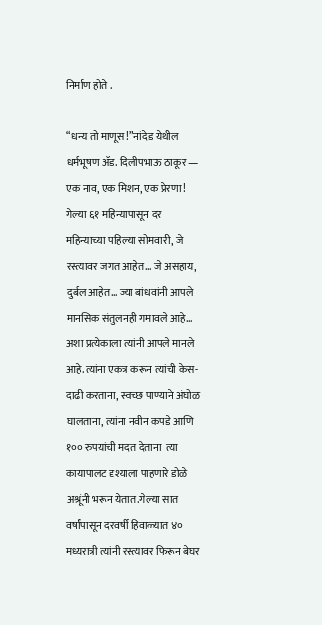निर्माण होते .

“धन्य तो माणूस!”नांदेड येथील धर्मभूषण ॲड. दिलीपभाऊ ठाकूर — एक नाव, एक मिशन, एक प्रेरणा! गेल्या ६१ महिन्यापासून दर महिन्याच्या पहिल्या सोमवारी, जे रस्त्यावर जगत आहेत… जे असहाय, दुर्बल आहेत… ज्या बांधवांनी आपले मानसिक संतुलनही गमावले आहे… अशा प्रत्येकाला त्यांनी आपले मानले आहे.त्यांना एकत्र करून त्यांची केस-दाढी करताना, स्वच्छ पाण्याने अंघोळ घालताना, त्यांना नवीन कपडे आणि १०० रुपयांची मदत देताना  त्या कायापालट दृश्याला पाहणारे डोळे अश्रूंनी भरून येतात.गेल्या सात वर्षांपासून दरवर्षी हिवाळ्यात ४० मध्यरात्री त्यांनी रस्त्यावर फिरून बेघर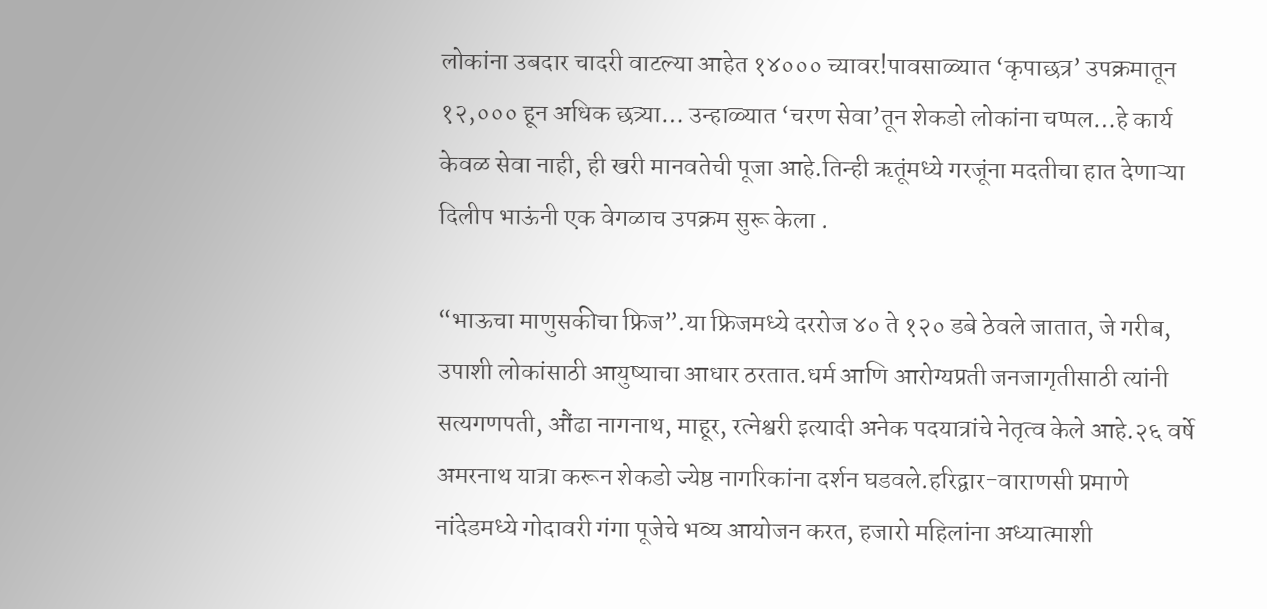लोकांना उबदार चादरी वाटल्या आहेत १४००० च्यावर!पावसाळ्यात ‘कृपाछत्र’ उपक्रमातून १२,००० हून अधिक छत्र्या… उन्हाळ्यात ‘चरण सेवा’तून शेकडो लोकांना चप्पल…हे कार्य केवळ सेवा नाही, ही खरी मानवतेची पूजा आहे.तिन्ही ऋतूंमध्ये गरजूंना मदतीचा हात देणाऱ्या दिलीप भाऊंनी एक वेगळाच उपक्रम सुरू केला .

“भाऊचा माणुसकीचा फ्रिज”.या फ्रिजमध्ये दररोज ४० ते १२० डबे ठेवले जातात, जे गरीब, उपाशी लोकांसाठी आयुष्याचा आधार ठरतात.धर्म आणि आरोग्यप्रती जनजागृतीसाठी त्यांनी सत्यगणपती, औंढा नागनाथ, माहूर, रत्नेश्वरी इत्यादी अनेक पदयात्रांचे नेतृत्व केले आहे.२६ वर्षे अमरनाथ यात्रा करून शेकडो ज्येष्ठ नागरिकांना दर्शन घडवले.हरिद्वार-वाराणसी प्रमाणे नांदेडमध्ये गोदावरी गंगा पूजेचे भव्य आयोजन करत, हजारो महिलांना अध्यात्माशी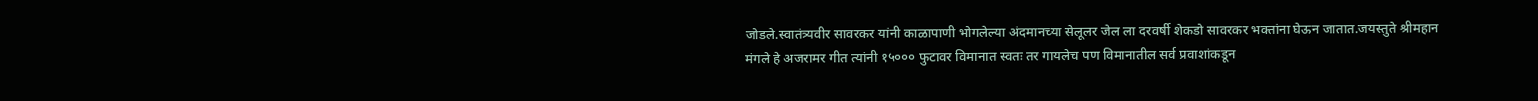जोडले.स्वातंत्र्यवीर सावरकर यांनी काळापाणी भोगलेल्या अंदमानच्या सेलूलर जेल ला दरवर्षी शेकडो सावरकर भक्तांना घेऊन जातात.जयस्तुते श्रीमहान मंगले हे अजरामर गीत त्यांनी १५००० फुटावर विमानात स्वतः तर गायलेच पण विमानातील सर्व प्रवाशांकडून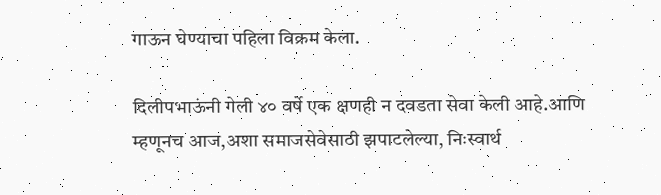गाऊन घेण्याचा पहिला विक्रम केला.

दिलीपभाऊंनी गेली ४० वर्षे एक क्षणही न दवडता सेवा केली आहे.आणि म्हणूनच आज,अशा समाजसेवेसाठी झपाटलेल्या, निःस्वार्थ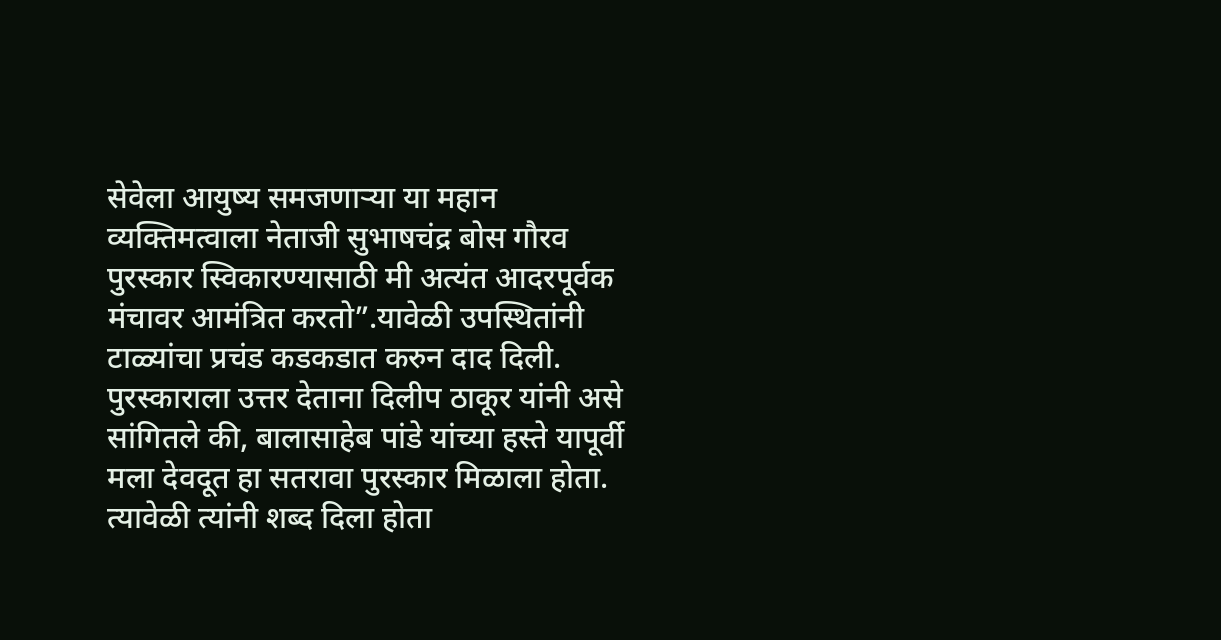सेवेला आयुष्य समजणाऱ्या या महान व्यक्तिमत्वाला नेताजी सुभाषचंद्र बोस गौरव पुरस्कार स्विकारण्यासाठी मी अत्यंत आदरपूर्वक मंचावर आमंत्रित करतो”.यावेळी उपस्थितांनी टाळ्यांचा प्रचंड कडकडात करुन दाद दिली. पुरस्काराला उत्तर देताना दिलीप ठाकूर यांनी असे सांगितले की, बालासाहेब पांडे यांच्या हस्ते यापूर्वी मला देवदूत हा सतरावा पुरस्कार मिळाला होता. त्यावेळी त्यांनी शब्द दिला होता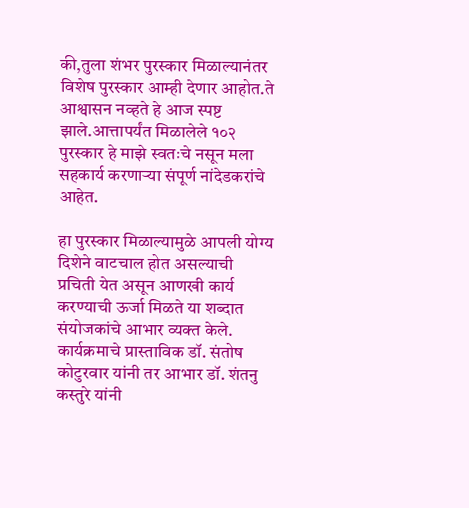की,तुला शंभर पुरस्कार मिळाल्यानंतर विशेष पुरस्कार आम्ही देणार आहोत.ते आश्वासन नव्हते हे आज स्पष्ट झाले.आत्तापर्यंत मिळालेले १०२ पुरस्कार हे माझे स्वतःचे नसून मला सहकार्य करणाऱ्या संपूर्ण नांदेडकरांचे आहेत.

हा पुरस्कार मिळाल्यामुळे आपली योग्य दिशेने वाटचाल होत असल्याची प्रचिती येत असून आणखी कार्य करण्याची ऊर्जा मिळते या शब्दात संयोजकांचे आभार व्यक्त केले. कार्यक्रमाचे प्रास्ताविक डॉ. संतोष कोटुरवार यांनी तर आभार डॉ. शंतनु कस्तुरे यांनी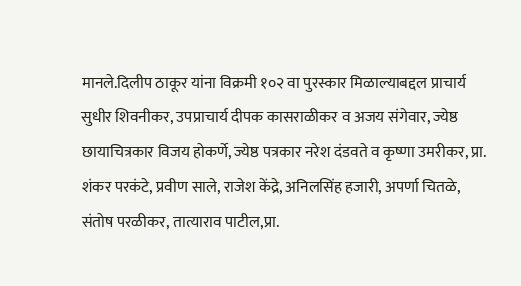मानले.दिलीप ठाकूर यांना विक्रमी १०२ वा पुरस्कार मिळाल्याबद्दल प्राचार्य सुधीर शिवनीकर, उपप्राचार्य दीपक कासराळीकर व अजय संगेवार, ज्येष्ठ छायाचित्रकार विजय होकर्णे, ज्येष्ठ पत्रकार नरेश दंडवते व कृष्णा उमरीकर, प्रा. शंकर परकंटे, प्रवीण साले, राजेश केंद्रे, अनिलसिंह हजारी, अपर्णा चितळे, संतोष परळीकर, तात्याराव पाटील,प्रा.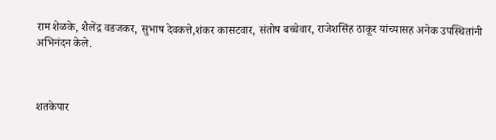राम शेळके, शैलेंद्र वडजकर, सुभाष देवकत्ते,शंकर कासटवार, संतोष बच्चेवार, राजेशसिंह ठाकूर यांच्यासह अनेक उपस्थितांनी अभिनंदन केले.



शतकेपार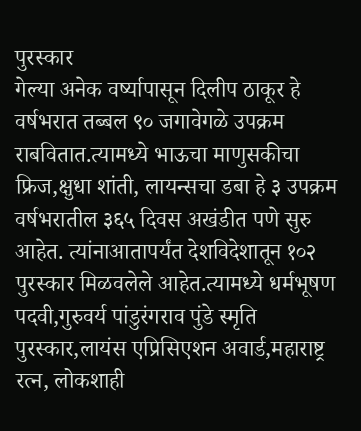पुरस्कार
गेल्या अनेक वर्ष्यापासून दिलीप ठाकूर हे वर्षभरात तब्बल ९० जगावेगळे उपक्रम राबवितात.त्यामध्ये भाऊचा माणुसकीचा फ्रिज,क्षुधा शांती, लायन्सचा डबा हे ३ उपक्रम वर्षभरातील ३६५ दिवस अखंडीत पणे सुरु आहेत. त्यांनाआतापर्यंत देशविदेशातून १०२ पुरस्कार मिळवलेले आहेत.त्यामध्ये धर्मभूषण पदवी,गुरुवर्य पांडुरंगराव पुंडे स्मृति पुरस्कार,लायंस एप्रिसिएशन अवार्ड,महाराष्ट्र रत्न, लोकशाही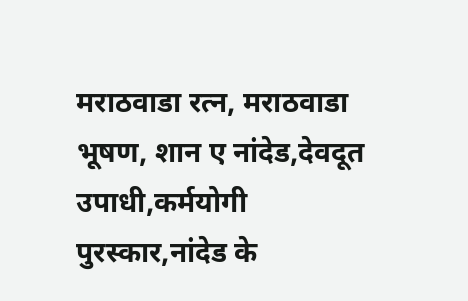मराठवाडा रत्न, मराठवाडा भूषण, शान ए नांदेड,देवदूत उपाधी,कर्मयोगी पुरस्कार,नांदेड के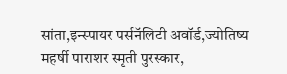सांता,इन्स्पायर पर्सनॅलिटी अवॉर्ड,ज्योतिष्य महर्षी पाराशर स्मृती पुरस्कार,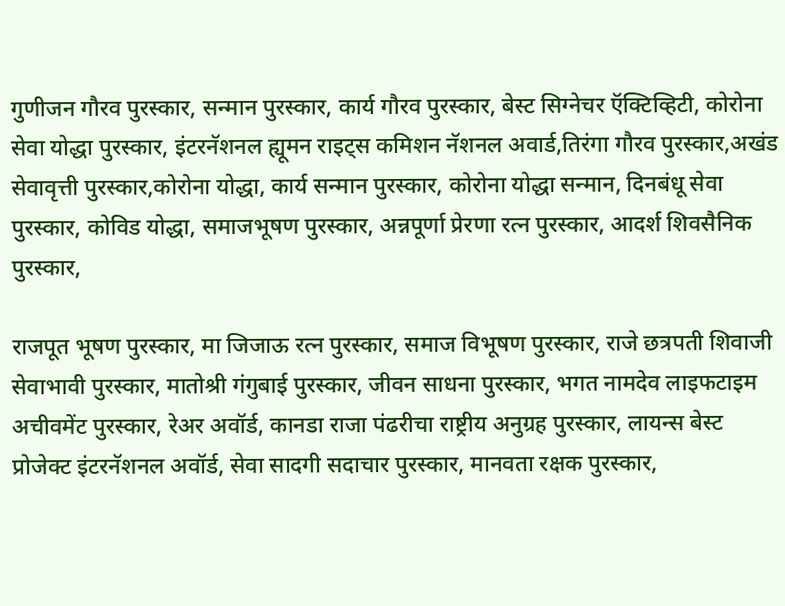गुणीजन गौरव पुरस्कार, सन्मान पुरस्कार, कार्य गौरव पुरस्कार, बेस्ट सिग्नेचर ऍक्टिव्हिटी, कोरोना सेवा योद्धा पुरस्कार, इंटरनॅशनल ह्यूमन राइट्स कमिशन नॅशनल अवार्ड,तिरंगा गौरव पुरस्कार,अखंड सेवावृत्ती पुरस्कार,कोरोना योद्धा, कार्य सन्मान पुरस्कार, कोरोना योद्धा सन्मान, दिनबंधू सेवा पुरस्कार, कोविड योद्धा, समाजभूषण पुरस्कार, अन्नपूर्णा प्रेरणा रत्न पुरस्कार, आदर्श शिवसैनिक पुरस्कार,

राजपूत भूषण पुरस्कार, मा जिजाऊ रत्न पुरस्कार, समाज विभूषण पुरस्कार, राजे छत्रपती शिवाजी सेवाभावी पुरस्कार, मातोश्री गंगुबाई पुरस्कार, जीवन साधना पुरस्कार, भगत नामदेव लाइफटाइम अचीवमेंट पुरस्कार, रेअर अवॉर्ड, कानडा राजा पंढरीचा राष्ट्रीय अनुग्रह पुरस्कार, लायन्स बेस्ट प्रोजेक्ट इंटरनॅशनल अवॉर्ड, सेवा सादगी सदाचार पुरस्कार, मानवता रक्षक पुरस्कार,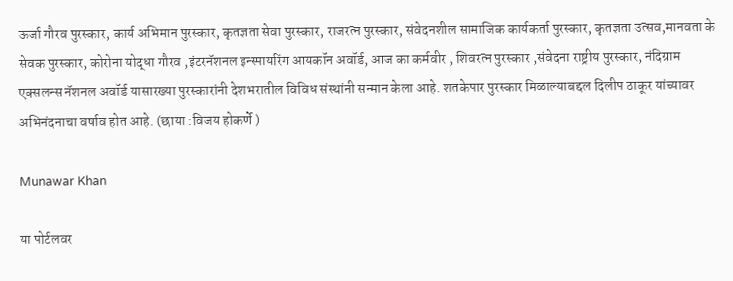ऊर्जा गौरव पुरस्कार, कार्य अभिमान पुरस्कार, कृतज्ञता सेवा पुरस्कार, राजरत्न पुरस्कार, संवेदनशील सामाजिक कार्यकर्ता पुरस्कार, कृतज्ञता उत्सव,मानवता के सेवक पुरस्कार, कोरोना योद्धा गौरव ,इंटरनॅशनल इन्स्पायरिंग आयकॉन अवॉर्ड, आज का कर्मवीर , शिवरत्न पुरस्कार ,संवेदना राष्ट्रीय पुरस्कार, नंदिग्राम एक्सलन्स नॅशनल अवॉर्ड यासारख्या पुरस्कारांनी देशभरातील विविध संस्थांनी सन्मान केला आहे. शतकेपार पुरस्कार मिळाल्याबद्दल दिलीप ठाकूर यांच्यावर अभिनंदनाचा वर्षाव होत आहे. (छाया :विजय होकर्णे )

Munawar Khan

या पोर्टलवर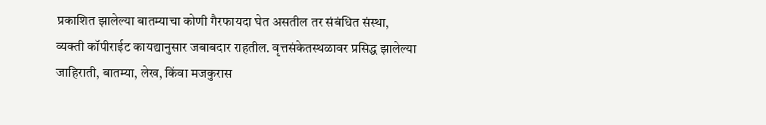प्रकाशित झालेल्या बातम्याचा कोणी गैरफायदा घेत असतील तर संबंधित संस्था, व्यक्ती कॉपीराईट कायद्यानुसार जबाबदार राहतील. वृत्तसंकेतस्थळावर प्रसिद्ध झालेल्या जाहिराती, बातम्या, लेख, किंवा मजकुरास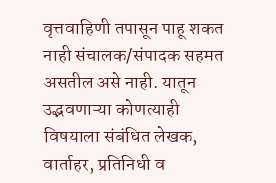वृत्तवाहिणी तपासून पाहू शकत नाही संचालक/संपादक सहमत असतील असे नाही. यातून उद्भवणाऱ्या कोणत्याही विषयाला संबंधित लेखक, वार्ताहर, प्रतिनिधी व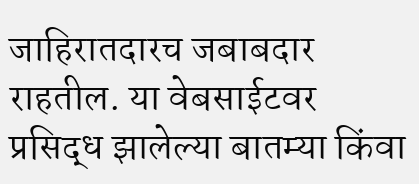जाहिरातदारच जबाबदार राहतील. या वेबसाईटवर प्रसिद्ध झालेल्या बातम्या किंवा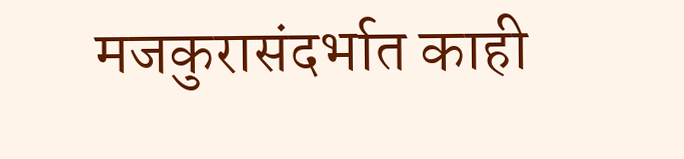मजकुरासंदर्भात काही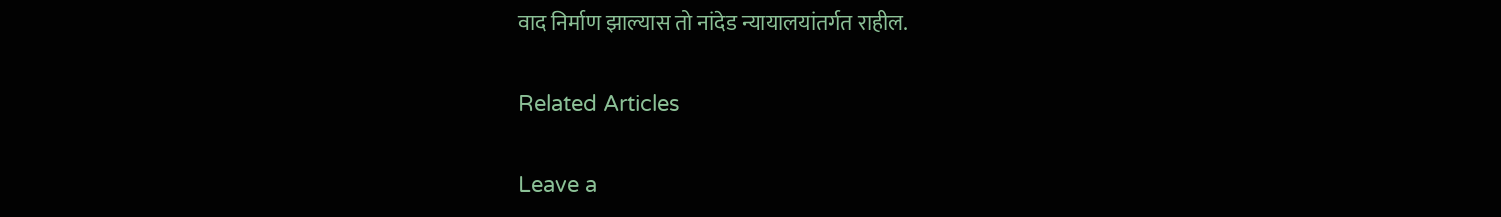वाद निर्माण झाल्यास तो नांदेड न्यायालयांतर्गत राहील.

Related Articles

Leave a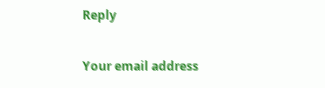Reply

Your email address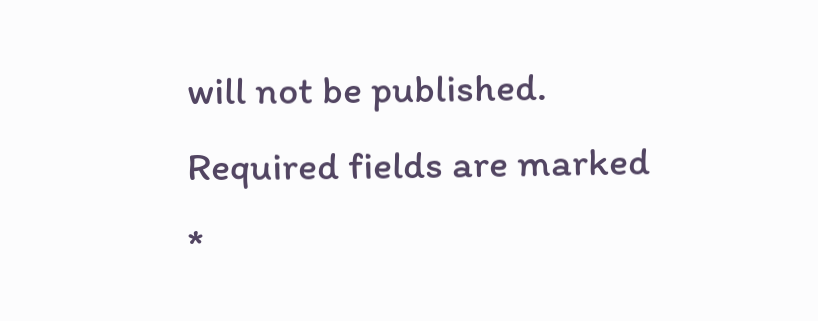will not be published. Required fields are marked *